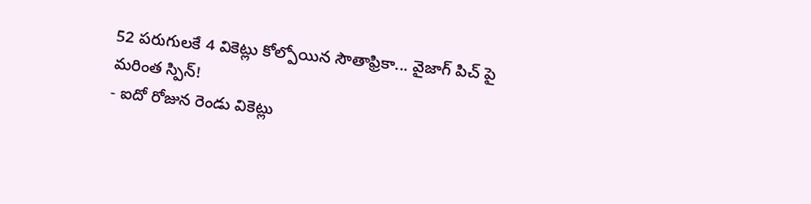52 పరుగులకే 4 వికెట్లు కోల్పోయిన సౌతాఫ్రికా... వైజాగ్ పిచ్ పై మరింత స్పిన్!
- ఐదో రోజున రెండు వికెట్లు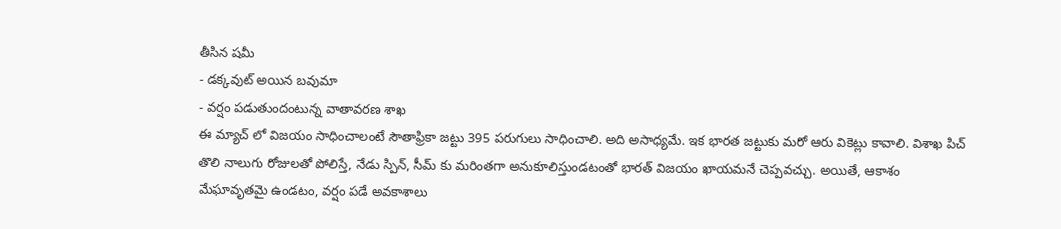తీసిన షమీ
- డక్కవుట్ అయిన బవుమా
- వర్షం పడుతుందంటున్న వాతావరణ శాఖ
ఈ మ్యాచ్ లో విజయం సాధించాలంటే సౌతాఫ్రికా జట్టు 395 పరుగులు సాధించాలి. అది అసాధ్యమే. ఇక భారత జట్టుకు మరో ఆరు వికెట్లు కావాలి. విశాఖ పిచ్ తొలి నాలుగు రోజులతో పోలిస్తే, నేడు స్పిన్, సీమ్ కు మరింతగా అనుకూలిస్తుండటంతో భారత్ విజయం ఖాయమనే చెప్పవచ్చు. అయితే, ఆకాశం మేఘావృతమై ఉండటం, వర్షం పడే అవకాశాలు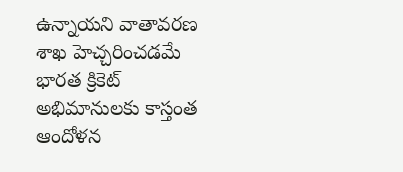ఉన్నాయని వాతావరణ శాఖ హెచ్చరించడమే భారత క్రికెట్ అభిమానులకు కాస్తంత ఆందోళన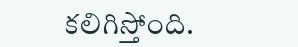కలిగిస్తోంది.